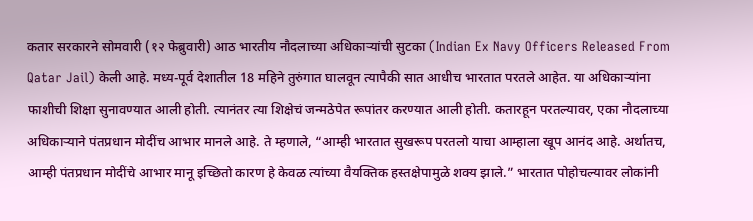कतार सरकारने सोमवारी (१२ फेब्रुवारी) आठ भारतीय नौदलाच्या अधिकाऱ्यांची सुटका (Indian Ex Navy Officers Released From Qatar Jail) केली आहे. मध्य-पूर्व देशातील 18 महिने तुरुंगात घालवून त्यापैकी सात आधीच भारतात परतले आहेत. या अधिकाऱ्यांना फाशीची शिक्षा सुनावण्यात आली होती. त्यानंतर त्या शिक्षेचं जन्मठेपेत रूपांतर करण्यात आली होती. कतारहून परतल्यावर, एका नौदलाच्या अधिकाऱ्याने पंतप्रधान मोदींच आभार मानले आहे. ते म्हणाले, “आम्ही भारतात सुखरूप परतलो याचा आम्हाला खूप आनंद आहे. अर्थातच, आम्ही पंतप्रधान मोदींचे आभार मानू इच्छितो कारण हे केवळ त्यांच्या वैयक्तिक हस्तक्षेपामुळे शक्य झाले.” भारतात पोहोचल्यावर लोकांनी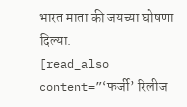भारत माता की जयच्या घोषणा दिल्या.
[read_also content=”‘फर्जी’ रिलीज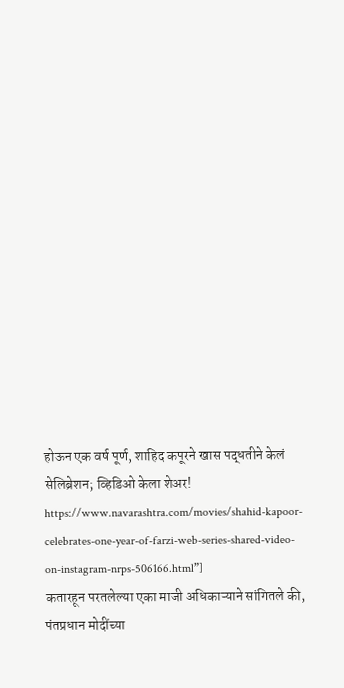होऊन एक वर्ष पूर्ण, शाहिद कपूरने खास पद्धतीने केलं सेलिब्रेशन; व्हिडिओ केला शेअर! https://www.navarashtra.com/movies/shahid-kapoor-celebrates-one-year-of-farzi-web-series-shared-video-on-instagram-nrps-506166.html”]
कतारहून परतलेल्या एका माजी अधिकाऱ्याने सांगितले की, पंतप्रधान मोदींच्या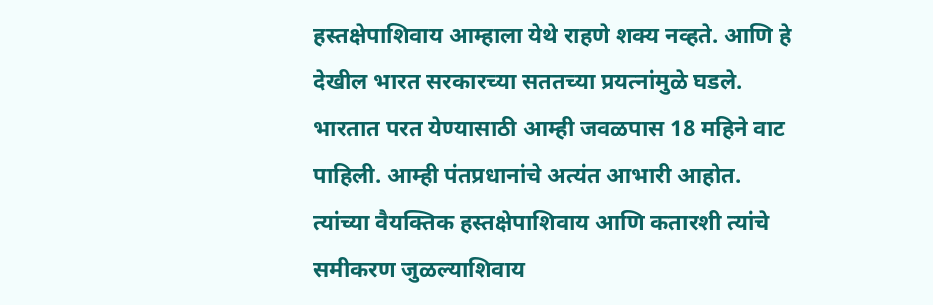हस्तक्षेपाशिवाय आम्हाला येथे राहणे शक्य नव्हते. आणि हे देखील भारत सरकारच्या सततच्या प्रयत्नांमुळे घडले. भारतात परत येण्यासाठी आम्ही जवळपास 18 महिने वाट पाहिली. आम्ही पंतप्रधानांचे अत्यंत आभारी आहोत. त्यांच्या वैयक्तिक हस्तक्षेपाशिवाय आणि कतारशी त्यांचे समीकरण जुळल्याशिवाय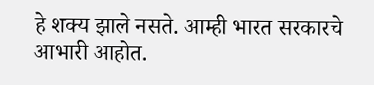हे शक्य झाले नसते. आम्ही भारत सरकारचे आभारी आहोत.